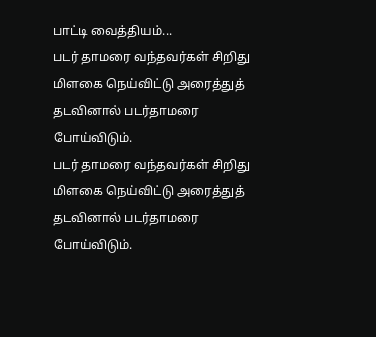பாட்டி வைத்தியம்...
படர் தாமரை வந்தவர்கள் சிறிது மிளகை நெய்விட்டு அரைத்துத் தடவினால் படர்தாமரை போய்விடும்.
படர் தாமரை வந்தவர்கள் சிறிது மிளகை நெய்விட்டு அரைத்துத் தடவினால் படர்தாமரை போய்விடும்.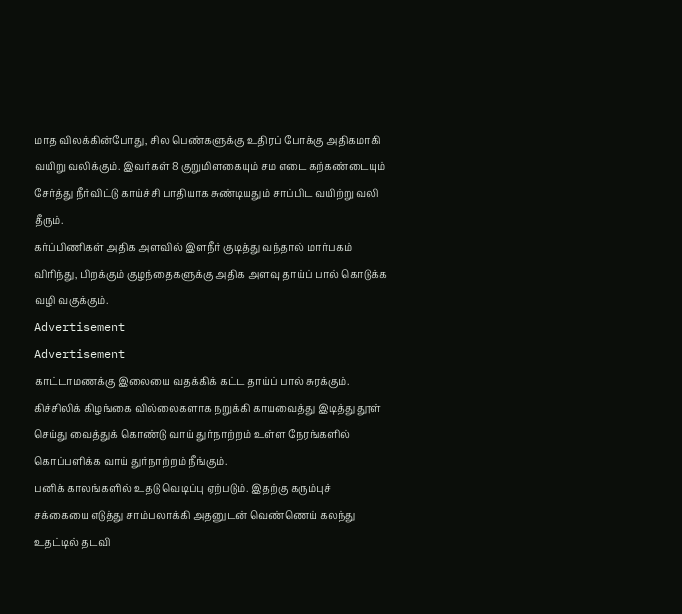மாத விலக்கின்போது, சில பெண்களுக்கு உதிரப் போக்கு அதிகமாகி வயிறு வலிக்கும். இவர்கள் 8 குறுமிளகையும் சம எடை கற்கண்டையும் சேர்த்து நீர்விட்டு காய்ச்சி பாதியாக சுண்டியதும் சாப்பிட வயிற்று வலி தீரும்.
கர்ப்பிணிகள் அதிக அளவில் இளநீர் குடித்து வந்தால் மார்பகம் விரிந்து, பிறக்கும் குழந்தைகளுக்கு அதிக அளவு தாய்ப் பால் கொடுக்க வழி வகுக்கும்.
Advertisement
Advertisement
காட்டாமணக்கு இலையை வதக்கிக் கட்ட தாய்ப் பால் சுரக்கும்.
கிச்சிலிக் கிழங்கை வில்லைகளாக நறுக்கி காயவைத்து இடித்து தூள் செய்து வைத்துக் கொண்டு வாய் துர்நாற்றம் உள்ள நேரங்களில் கொப்பளிக்க வாய் துர்நாற்றம் நீங்கும்.
பனிக் காலங்களில் உதடு வெடிப்பு ஏற்படும். இதற்கு கரும்புச் சக்கையை எடுத்து சாம்பலாக்கி அதனுடன் வெண்ணெய் கலந்து உதட்டில் தடவி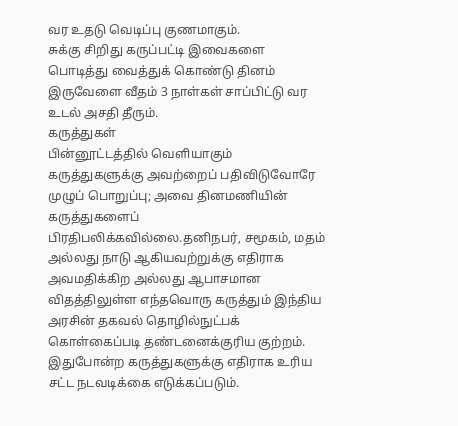வர உதடு வெடிப்பு குணமாகும்.
சுக்கு சிறிது கருப்பட்டி இவைகளை பொடித்து வைத்துக் கொண்டு தினம் இருவேளை வீதம் 3 நாள்கள் சாப்பிட்டு வர உடல் அசதி தீரும்.
கருத்துகள்
பின்னூட்டத்தில் வெளியாகும் கருத்துகளுக்கு அவற்றைப் பதிவிடுவோரே முழுப் பொறுப்பு; அவை தினமணியின் கருத்துகளைப் பிரதிபலிக்கவில்லை.தனிநபர், சமூகம், மதம் அல்லது நாடு ஆகியவற்றுக்கு எதிராக அவமதிக்கிற அல்லது ஆபாசமான விதத்திலுள்ள எந்தவொரு கருத்தும் இந்திய அரசின் தகவல் தொழில்நுட்பக் கொள்கைப்படி தண்டனைக்குரிய குற்றம். இதுபோன்ற கருத்துகளுக்கு எதிராக உரிய சட்ட நடவடிக்கை எடுக்கப்படும்.